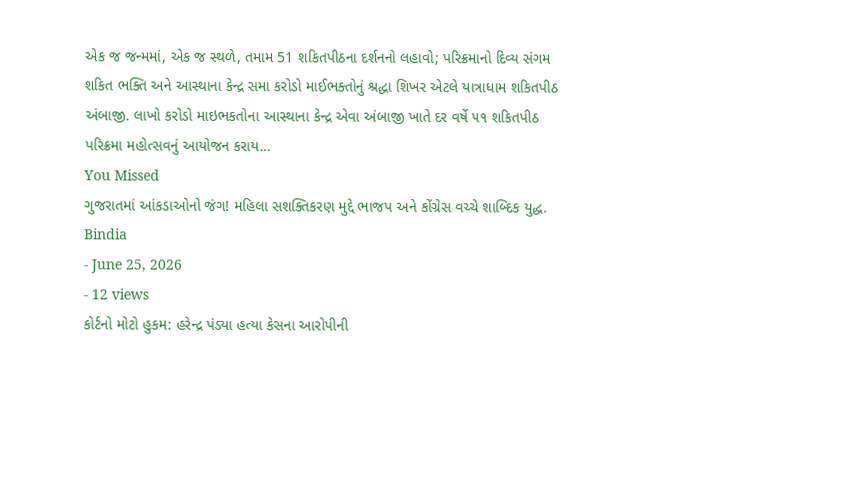એક જ જન્મમાં, એક જ સ્થળે, તમામ 51 શકિતપીઠના દર્શનનો લહાવો; પરિક્રમાનો દિવ્ય સંગમ
શકિત ભક્તિ અને આસ્થાના કેન્દ્ર સમા કરોડો માઈભક્તોનું શ્રદ્ધા શિખર એટલે યાત્રાધામ શકિતપીઠ અંબાજી. લાખો કરોડો માઇભકતોના આસ્થાના કેન્દ્ર એવા અંબાજી ખાતે દર વર્ષે ૫૧ શકિતપીઠ પરિક્રમા મહોત્સવનું આયોજન કરાય…
You Missed
ગુજરાતમાં આંકડાઓનો જંગ! મહિલા સશક્તિકરણ મુદ્દે ભાજપ અને કોંગ્રેસ વચ્ચે શાબ્દિક યુદ્ધ.
Bindia
- June 25, 2026
- 12 views
કોર્ટનો મોટો હુકમ: હરેન્દ્ર પંડ્યા હત્યા કેસના આરોપીની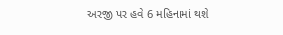અરજી પર હવે 6 મહિનામાં થશે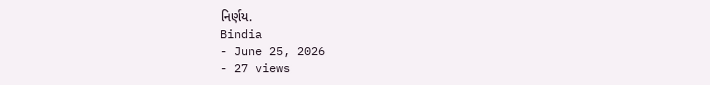નિર્ણય.
Bindia
- June 25, 2026
- 27 views